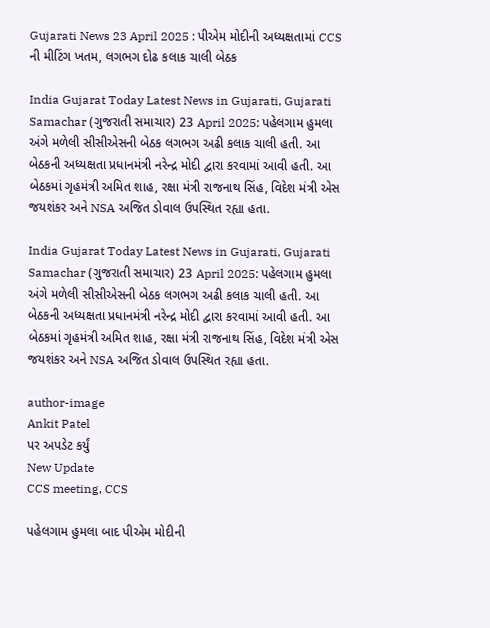Gujarati News 23 April 2025 : પીએમ મોદીની અધ્યક્ષતામાં CCS ની મીટિંગ ખતમ, લગભગ દોઢ કલાક ચાલી બેઠક

India Gujarat Today Latest News in Gujarati, Gujarati Samachar (ગુજરાતી સમાચાર) 23 April 2025: પહેલગામ હુમલા અંગે મળેલી સીસીએસની બેઠક લગભગ અઢી કલાક ચાલી હતી. આ બેઠકની અધ્યક્ષતા પ્રધાનમંત્રી નરેન્દ્ર મોદી દ્વારા કરવામાં આવી હતી. આ બેઠકમાં ગૃહમંત્રી અમિત શાહ, રક્ષા મંત્રી રાજનાથ સિંહ, વિદેશ મંત્રી એસ જયશંકર અને NSA અજિત ડોવાલ ઉપસ્થિત રહ્યા હતા.

India Gujarat Today Latest News in Gujarati, Gujarati Samachar (ગુજરાતી સમાચાર) 23 April 2025: પહેલગામ હુમલા અંગે મળેલી સીસીએસની બેઠક લગભગ અઢી કલાક ચાલી હતી. આ બેઠકની અધ્યક્ષતા પ્રધાનમંત્રી નરેન્દ્ર મોદી દ્વારા કરવામાં આવી હતી. આ બેઠકમાં ગૃહમંત્રી અમિત શાહ, રક્ષા મંત્રી રાજનાથ સિંહ, વિદેશ મંત્રી એસ જયશંકર અને NSA અજિત ડોવાલ ઉપસ્થિત રહ્યા હતા.

author-image
Ankit Patel
પર અપડેટ કર્યું
New Update
CCS meeting, CCS

પહેલગામ હુમલા બાદ પીએમ મોદીની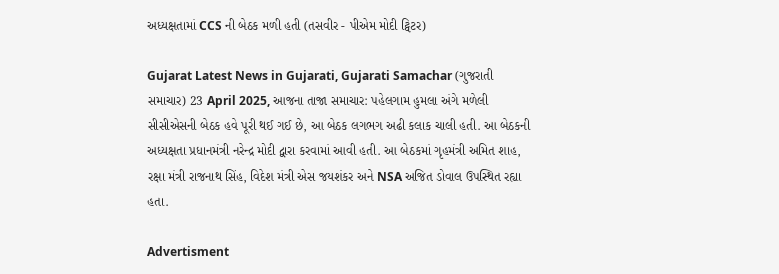અધ્યક્ષતામાં CCS ની બેઠક મળી હતી (તસવીર - પીએમ મોદી ટ્વિટર)

Gujarat Latest News in Gujarati, Gujarati Samachar (ગુજરાતી સમાચાર) 23 April 2025, આજના તાજા સમાચાર: પહેલગામ હુમલા અંગે મળેલી સીસીએસની બેઠક હવે પૂરી થઈ ગઈ છે, આ બેઠક લગભગ અઢી કલાક ચાલી હતી. આ બેઠકની અધ્યક્ષતા પ્રધાનમંત્રી નરેન્દ્ર મોદી દ્વારા કરવામાં આવી હતી. આ બેઠકમાં ગૃહમંત્રી અમિત શાહ, રક્ષા મંત્રી રાજનાથ સિંહ, વિદેશ મંત્રી એસ જયશંકર અને NSA અજિત ડોવાલ ઉપસ્થિત રહ્યા હતા.

Advertisment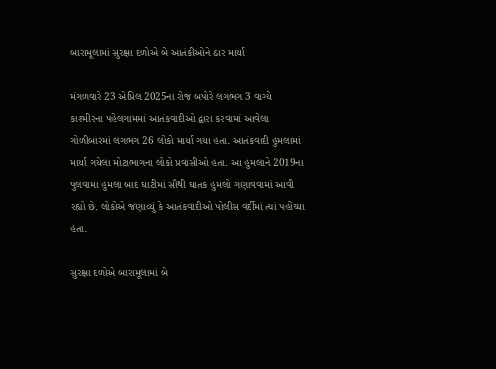બારામૂલામાં સુરક્ષા દળોએ બે આતંકીઓને ઠાર માર્યા

મંગળવારે 23 એપ્રિલ 2025ના રોજ બપોરે લગભગ 3 વાગ્યે કાશ્મીરના પહેલગામમાં આતંકવાદીઓ દ્વારા કરવામાં આવેલા ગોળીબારમાં લગભગ 26 લોકો માર્યા ગયા હતા. આતંકવાદી હુમલામાં માર્યા ગયેલા મોટાભાગના લોકો પ્રવાસીઓ હતા. આ હુમલાને 2019ના પુલવામા હુમલા બાદ ઘાટીમાં સૌથી ઘાતક હુમલો ગણાવવામાં આવી રહ્યો છે. લોકોએ જણાવ્યું કે આતંકવાદીઓ પોલીસ વર્દીમાં ત્યાં પહોંચ્યા હતા.

સુરક્ષા દળોએ બારામૂલામાં બે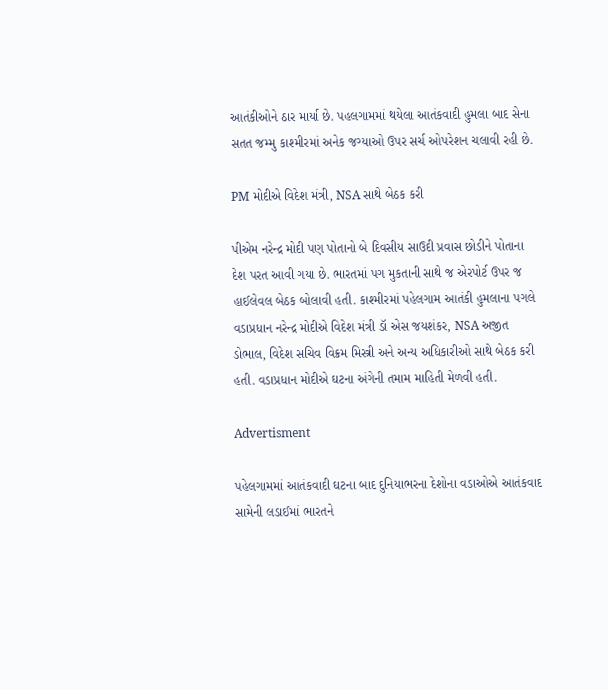આતંકીઓને ઠાર માર્યા છે. પહલગામમાં થયેલા આતંકવાદી હુમલા બાદ સેના સતત જમ્મુ કાશ્મીરમાં અનેક જગ્યાઓ ઉપર સર્ચ ઓપરેશન ચલાવી રહી છે.

PM મોદીએ વિદેશ મંત્રી, NSA સાથે બેઠક કરી

પીએમ નરેન્દ્ર મોદી પણ પોતાનો બે દિવસીય સાઉદી પ્રવાસ છોડીને પોતાના દેશ પરત આવી ગયા છે. ભારતમાં પગ મુકતાની સાથે જ એરપોર્ટ ઉપર જ હાઈલેવલ બેઠક બોલાવી હતી. કાશ્મીરમાં પહેલગામ આતંકી હુમલાના પગલે વડાપ્રધાન નરેન્દ્ર મોદીએ વિદેશ મંત્રી ડૉ એસ જયશંકર, NSA અજીત ડોભાલ, વિદેશ સચિવ વિક્રમ મિસ્ત્રી અને અન્ય અધિકારીઓ સાથે બેઠક કરી હતી. વડાપ્રધાન મોદીએ ઘટના અંગેની તમામ માહિતી મેળવી હતી.

Advertisment

પહેલગામમાં આતંકવાદી ઘટના બાદ દુનિયાભરના દેશોના વડાઓએ આતંકવાદ સામેની લડાઈમાં ભારતને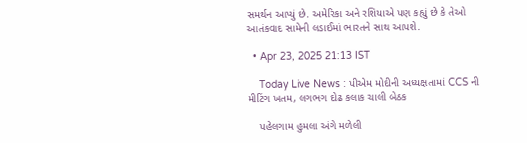સમર્થન આપ્યું છે. અમેરિકા અને રશિયાએ પણ કહ્યું છે કે તેઓ આતંકવાદ સામેની લડાઈમાં ભારતને સાથ આપશે.

  • Apr 23, 2025 21:13 IST

    Today Live News : પીએમ મોદીની અધ્યક્ષતામાં CCS ની મીટિંગ ખતમ, લગભગ દોઢ કલાક ચાલી બેઠક

    પહેલગામ હુમલા અંગે મળેલી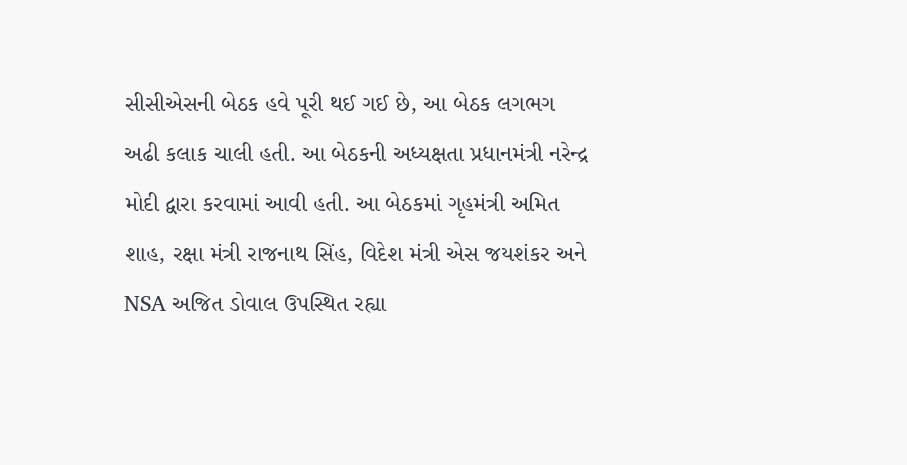સીસીએસની બેઠક હવે પૂરી થઈ ગઈ છે, આ બેઠક લગભગ અઢી કલાક ચાલી હતી. આ બેઠકની અધ્યક્ષતા પ્રધાનમંત્રી નરેન્દ્ર મોદી દ્વારા કરવામાં આવી હતી. આ બેઠકમાં ગૃહમંત્રી અમિત શાહ, રક્ષા મંત્રી રાજનાથ સિંહ, વિદેશ મંત્રી એસ જયશંકર અને NSA અજિત ડોવાલ ઉપસ્થિત રહ્યા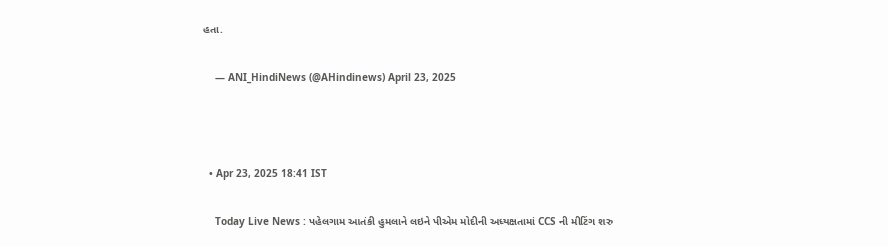હતા.

    — ANI_HindiNews (@AHindinews) April 23, 2025



  • Apr 23, 2025 18:41 IST

    Today Live News : પહેલગામ આતંકી હુમલાને લઇને પીએમ મોદીની અધ્યક્ષતામાં CCS ની મીટિંગ શરુ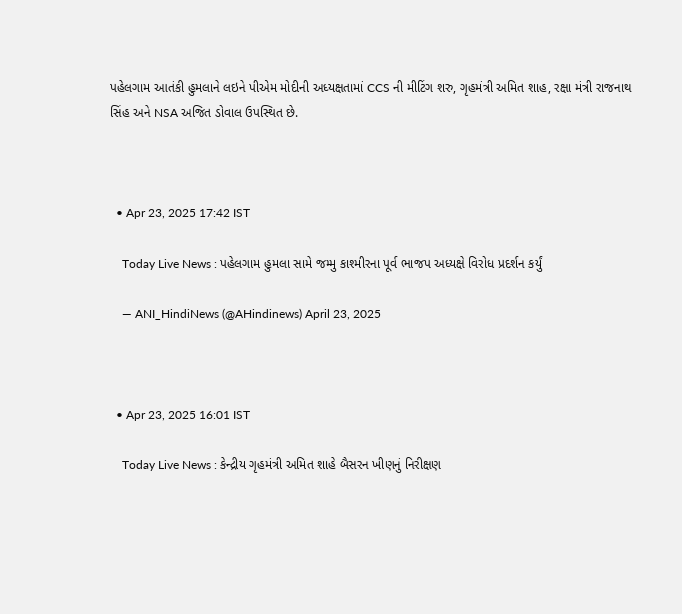પહેલગામ આતંકી હુમલાને લઇને પીએમ મોદીની અધ્યક્ષતામાં CCS ની મીટિંગ શરુ, ગૃહમંત્રી અમિત શાહ, રક્ષા મંત્રી રાજનાથ સિંહ અને NSA અજિત ડોવાલ ઉપસ્થિત છે.



  • Apr 23, 2025 17:42 IST

    Today Live News : પહેલગામ હુમલા સામે જમ્મુ કાશ્મીરના પૂર્વ ભાજપ અધ્યક્ષે વિરોધ પ્રદર્શન કર્યું

    — ANI_HindiNews (@AHindinews) April 23, 2025



  • Apr 23, 2025 16:01 IST

    Today Live News : કેન્દ્રીય ગૃહમંત્રી અમિત શાહે બૈસરન ખીણનું નિરીક્ષણ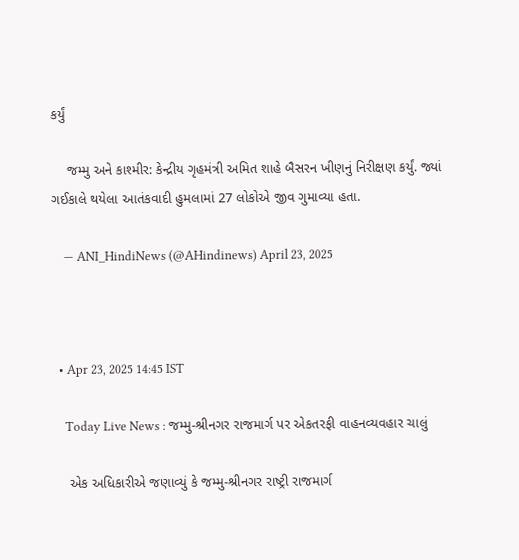કર્યું

    જમ્મુ અને કાશ્મીર: કેન્દ્રીય ગૃહમંત્રી અમિત શાહે બૈસરન ખીણનું નિરીક્ષણ કર્યું. જ્યાં ગઈકાલે થયેલા આતંકવાદી હુમલામાં 27 લોકોએ જીવ ગુમાવ્યા હતા.

    — ANI_HindiNews (@AHindinews) April 23, 2025



  • Apr 23, 2025 14:45 IST

    Today Live News : જમ્મુ-શ્રીનગર રાજમાર્ગ પર એકતરફી વાહનવ્યવહાર ચાલું

    એક અધિકારીએ જણાવ્યું કે જમ્મુ-શ્રીનગર રાષ્ટ્રી રાજમાર્ગ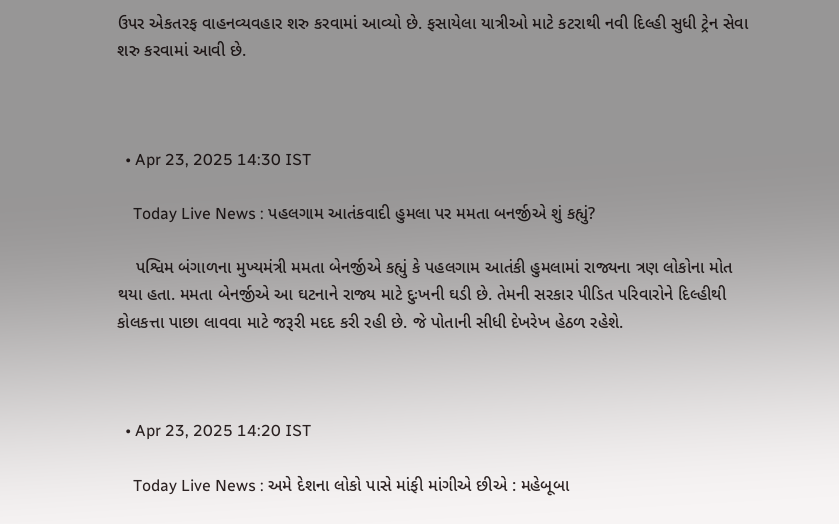ઉપર એકતરફ વાહનવ્યવહાર શરુ કરવામાં આવ્યો છે. ફસાયેલા યાત્રીઓ માટે કટરાથી નવી દિલ્હી સુધી ટ્રેન સેવા શરુ કરવામાં આવી છે.



  • Apr 23, 2025 14:30 IST

    Today Live News : પહલગામ આતંકવાદી હુમલા પર મમતા બનર્જીએ શું કહ્યું?

    પશ્વિમ બંગાળના મુખ્યમંત્રી મમતા બેનર્જીએ કહ્યું કે પહલગામ આતંકી હુમલામાં રાજ્યના ત્રણ લોકોના મોત થયા હતા. મમતા બેનર્જીએ આ ઘટનાને રાજ્ય માટે દુઃખની ઘડી છે. તેમની સરકાર પીડિત પરિવારોને દિલ્હીથી કોલકત્તા પાછા લાવવા માટે જરૂરી મદદ કરી રહી છે. જે પોતાની સીધી દેખરેખ હેઠળ રહેશે.



  • Apr 23, 2025 14:20 IST

    Today Live News : અમે દેશના લોકો પાસે માંફી માંગીએ છીએ : મહેબૂબા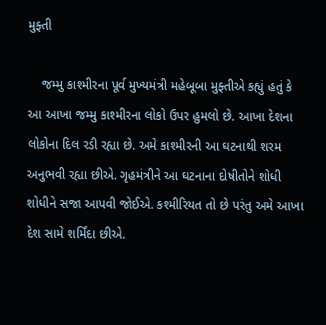મુફ્તી

    જમ્મુ કાશ્મીરના પૂર્વ મુખ્યમંત્રી મહેબૂબા મુફ્તીએ કહ્યું હતું કે આ આખા જમ્મુ કાશ્મીરના લોકો ઉપર હુમલો છે. આખા દેશના લોકોના દિલ રડી રહ્યા છે. અમે કાશ્મીરની આ ઘટનાથી શરમ અનુભવી રહ્યા છીએ. ગૃહમંત્રીને આ ઘટનાના દોષીતોને શોધી શોધીને સજા આપવી જોઈએ. કશ્મીરિયત તો છે પરંતુ અમે આખા દેશ સામે શર્મિંદા છીએ.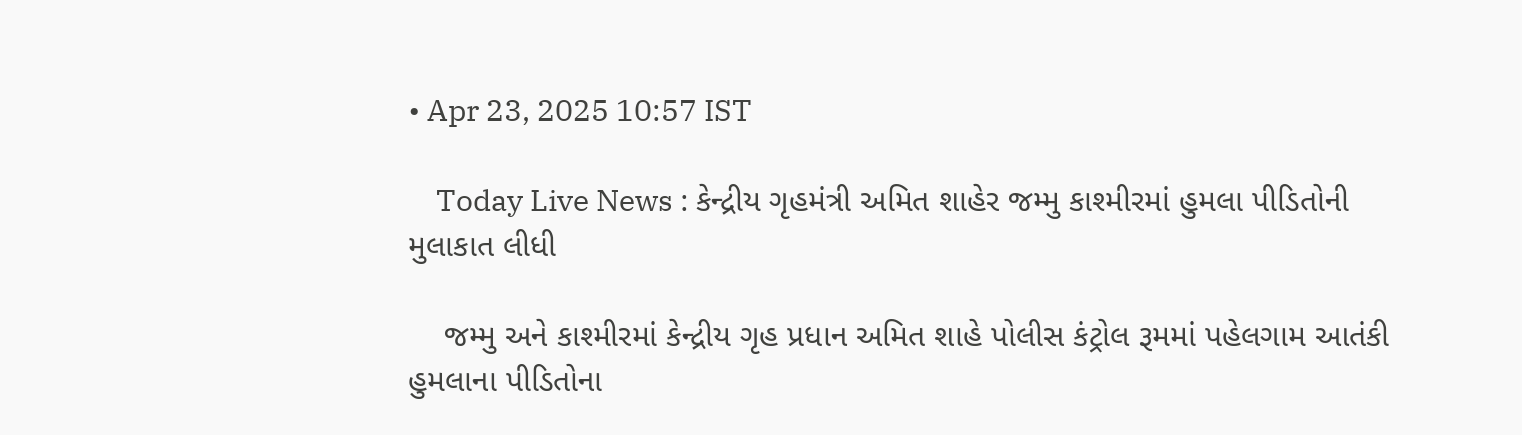• Apr 23, 2025 10:57 IST

    Today Live News : કેન્દ્રીય ગૃહમંત્રી અમિત શાહેર જમ્મુ કાશ્મીરમાં હુમલા પીડિતોની મુલાકાત લીધી

    જમ્મુ અને કાશ્મીરમાં કેન્દ્રીય ગૃહ પ્રધાન અમિત શાહે પોલીસ કંટ્રોલ રૂમમાં પહેલગામ આતંકી હુમલાના પીડિતોના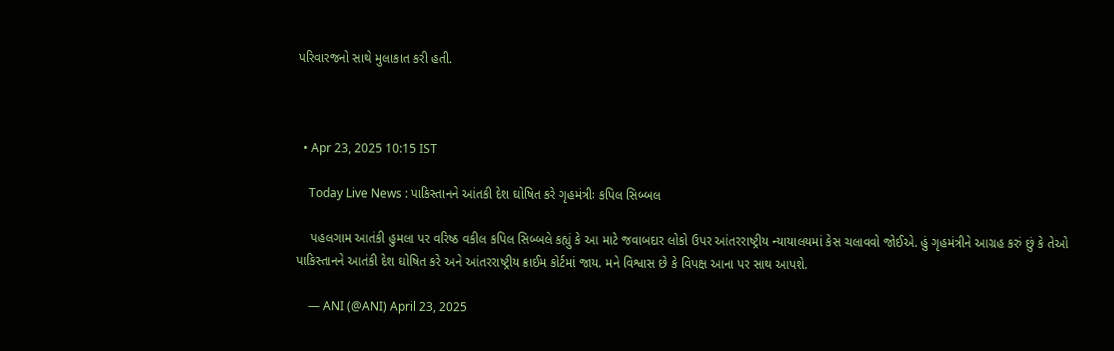પરિવારજનો સાથે મુલાકાત કરી હતી.



  • Apr 23, 2025 10:15 IST

    Today Live News : પાકિસ્તાનને આંતકી દેશ ઘોષિત કરે ગૃહમંત્રીઃ કપિલ સિબ્બલ

    પહલગામ આતંકી હુમલા પર વરિષ્ઠ વકીલ કપિલ સિબ્બલે કહ્યું કે આ માટે જવાબદાર લોકો ઉપર આંતરરાષ્ટ્રીય ન્યાયાલયમાં કેસ ચલાવવો જોઈએ. હું ગૃહમંત્રીને આગ્રહ કરું છું કે તેઓ પાકિસ્તાનને આતંકી દેશ ઘોષિત કરે અને આંતરરાષ્ટ્રીય ક્રાઈમ કોર્ટમાં જાય. મને વિશ્વાસ છે કે વિપક્ષ આના પર સાથ આપશે.

    — ANI (@ANI) April 23, 2025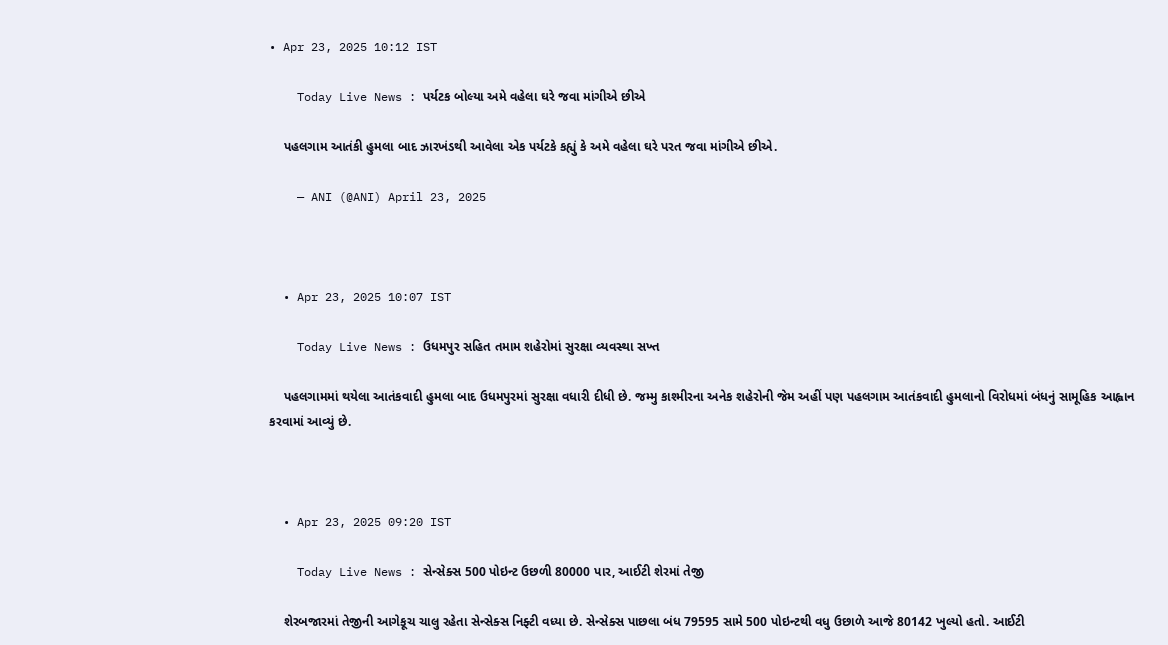• Apr 23, 2025 10:12 IST

    Today Live News : પર્યટક બોલ્યા અમે વહેલા ઘરે જવા માંગીએ છીએ

    પહલગામ આતંકી હુમલા બાદ ઝારખંડથી આવેલા એક પર્યટકે કહ્યું કે અમે વહેલા ઘરે પરત જવા માંગીએ છીએ.

    — ANI (@ANI) April 23, 2025



  • Apr 23, 2025 10:07 IST

    Today Live News : ઉધમપુર સહિત તમામ શહેરોમાં સુરક્ષા વ્યવસ્થા સખ્ત

    પહલગામમાં થયેલા આતંકવાદી હુમલા બાદ ઉધમપુરમાં સુરક્ષા વધારી દીધી છે. જમ્મુ કાશ્મીરના અનેક શહેરોની જેમ અહીં પણ પહલગામ આતંકવાદી હુમલાનો વિરોધમાં બંધનું સામૂહિક આહ્વાન કરવામાં આવ્યું છે.



  • Apr 23, 2025 09:20 IST

    Today Live News : સેન્સેક્સ 500 પોઇન્ટ ઉછળી 80000 પાર, આઈટી શેરમાં તેજી

    શેરબજારમાં તેજીની આગેકૂચ ચાલુ રહેતા સેન્સેક્સ નિફ્ટી વધ્યા છે. સેન્સેક્સ પાછલા બંધ 79595 સામે 500 પોઇન્ટથી વધુ ઉછાળે આજે 80142 ખુલ્યો હતો. આઈટી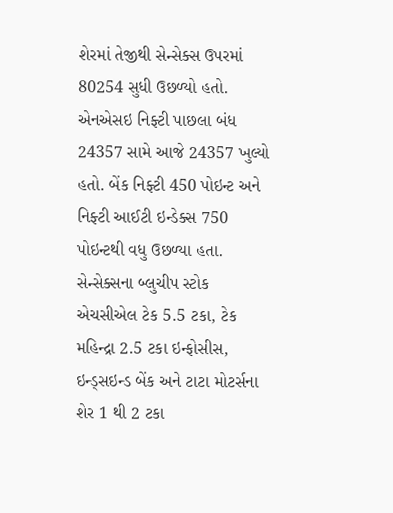શેરમાં તેજીથી સેન્સેક્સ ઉપરમાં 80254 સુધી ઉછળ્યો હતો. એનએસઇ નિફ્ટી પાછલા બંધ 24357 સામે આજે 24357 ખુલ્યો હતો. બેંક નિફ્ટી 450 પોઇન્ટ અને નિફ્ટી આઈટી ઇન્ડેક્સ 750 પોઇન્ટથી વધુ ઉછળ્યા હતા. સેન્સેક્સના બ્લુચીપ સ્ટોક એચસીએલ ટેક 5.5 ટકા, ટેક મહિન્દ્રા 2.5 ટકા ઇન્ફોસીસ, ઇન્ડ્સઇન્ડ બેંક અને ટાટા મોટર્સના શેર 1 થી 2 ટકા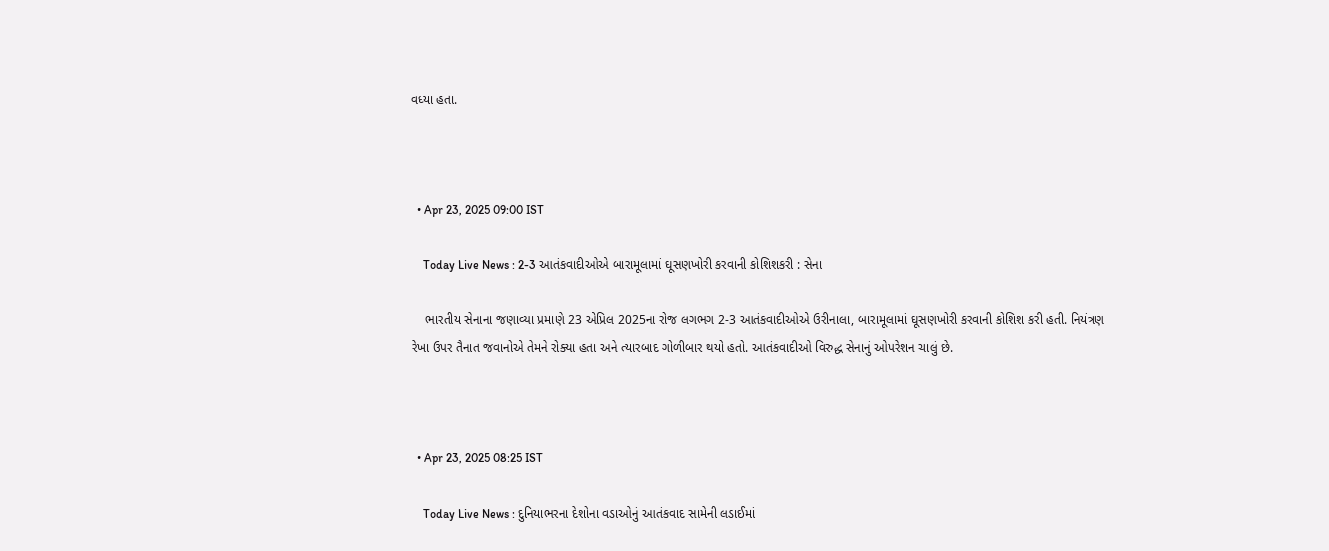વધ્યા હતા.



  • Apr 23, 2025 09:00 IST

    Today Live News : 2-3 આતંકવાદીઓએ બારામૂલામાં ઘૂસણખોરી કરવાની કોશિશકરી : સેના

    ભારતીય સેનાના જણાવ્યા પ્રમાણે 23 એપ્રિલ 2025ના રોજ લગભગ 2-3 આતંકવાદીઓએ ઉરીનાલા, બારામૂલામાં ઘૂસણખોરી કરવાની કોશિશ કરી હતી. નિયંત્રણ રેખા ઉપર તૈનાત જવાનોએ તેમને રોક્યા હતા અને ત્યારબાદ ગોળીબાર થયો હતો. આતંકવાદીઓ વિરુદ્ધ સેનાનું ઓપરેશન ચાલું છે.



  • Apr 23, 2025 08:25 IST

    Today Live News : દુનિયાભરના દેશોના વડાઓનું આતંકવાદ સામેની લડાઈમાં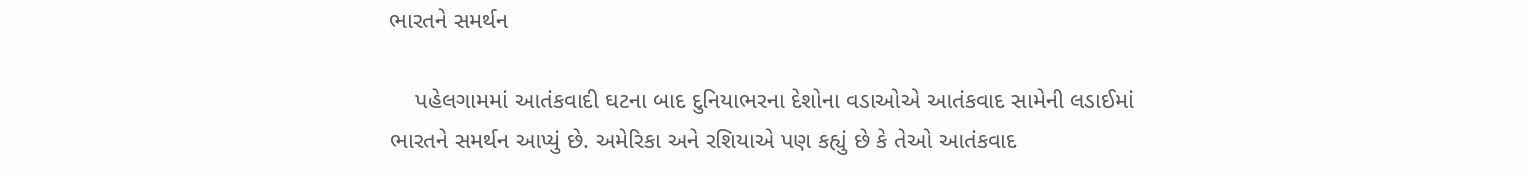ભારતને સમર્થન

    પહેલગામમાં આતંકવાદી ઘટના બાદ દુનિયાભરના દેશોના વડાઓએ આતંકવાદ સામેની લડાઈમાં ભારતને સમર્થન આપ્યું છે. અમેરિકા અને રશિયાએ પણ કહ્યું છે કે તેઓ આતંકવાદ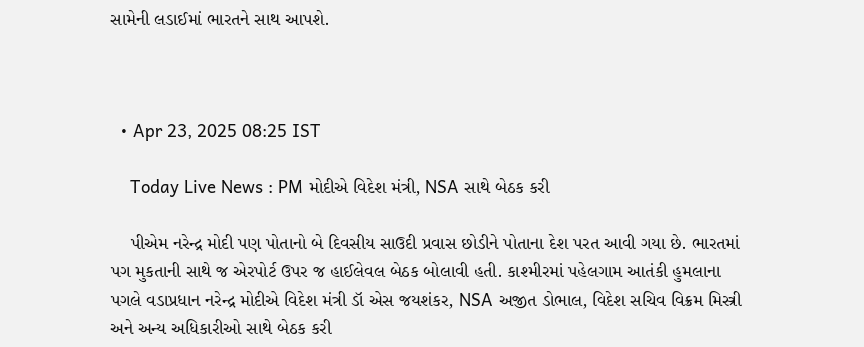સામેની લડાઈમાં ભારતને સાથ આપશે.



  • Apr 23, 2025 08:25 IST

    Today Live News : PM મોદીએ વિદેશ મંત્રી, NSA સાથે બેઠક કરી

    પીએમ નરેન્દ્ર મોદી પણ પોતાનો બે દિવસીય સાઉદી પ્રવાસ છોડીને પોતાના દેશ પરત આવી ગયા છે. ભારતમાં પગ મુકતાની સાથે જ એરપોર્ટ ઉપર જ હાઈલેવલ બેઠક બોલાવી હતી. કાશ્મીરમાં પહેલગામ આતંકી હુમલાના પગલે વડાપ્રધાન નરેન્દ્ર મોદીએ વિદેશ મંત્રી ડૉ એસ જયશંકર, NSA અજીત ડોભાલ, વિદેશ સચિવ વિક્રમ મિસ્ત્રી અને અન્ય અધિકારીઓ સાથે બેઠક કરી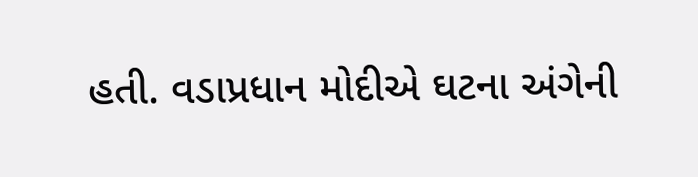હતી. વડાપ્રધાન મોદીએ ઘટના અંગેની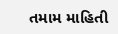તમામ માહિતી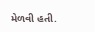મેળવી હતી.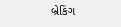બ્રેકિંગ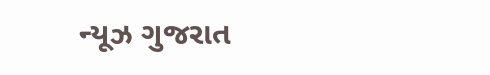ન્યૂઝ ગુજરાત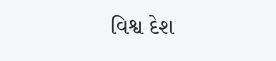વિશ્વ દેશ